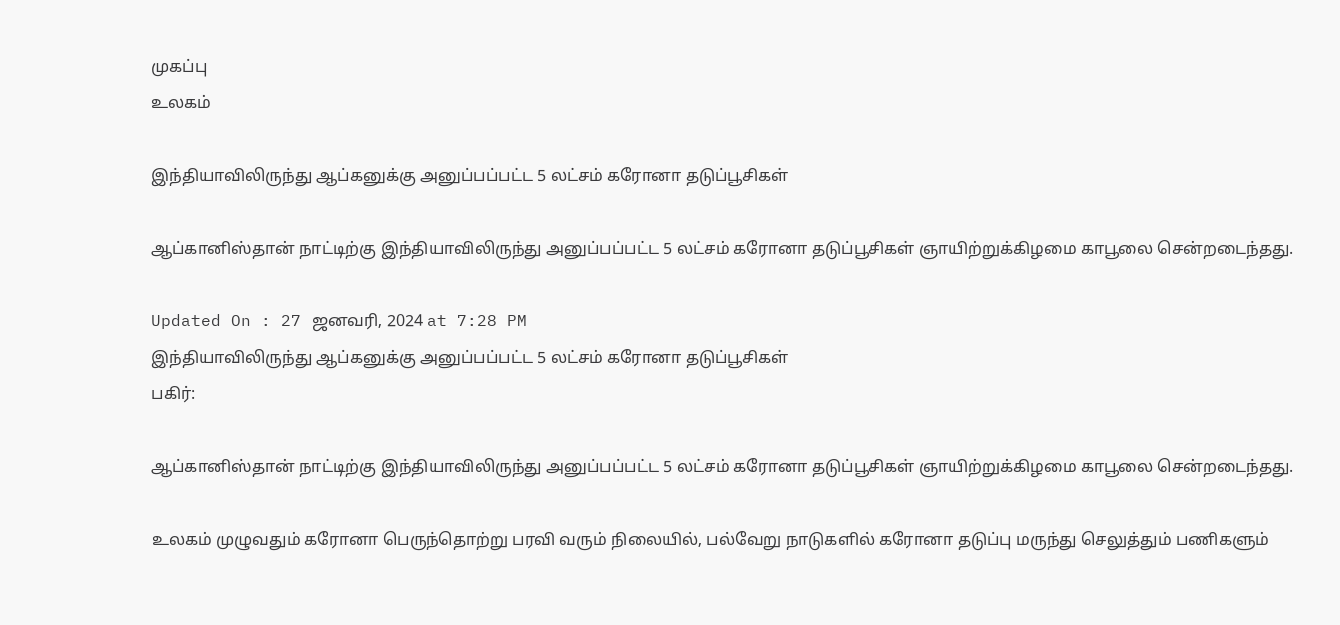முகப்பு
உலகம்

இந்தியாவிலிருந்து ஆப்கனுக்கு அனுப்பப்பட்ட 5 லட்சம் கரோனா தடுப்பூசிகள்

ஆப்கானிஸ்தான் நாட்டிற்கு இந்தியாவிலிருந்து அனுப்பப்பட்ட 5 லட்சம் கரோனா தடுப்பூசிகள் ஞாயிற்றுக்கிழமை காபூலை சென்றடைந்தது.

Updated On : 27 ஜனவரி, 2024 at 7:28 PM
இந்தியாவிலிருந்து ஆப்கனுக்கு அனுப்பப்பட்ட 5 லட்சம் கரோனா தடுப்பூசிகள்
பகிர்:

ஆப்கானிஸ்தான் நாட்டிற்கு இந்தியாவிலிருந்து அனுப்பப்பட்ட 5 லட்சம் கரோனா தடுப்பூசிகள் ஞாயிற்றுக்கிழமை காபூலை சென்றடைந்தது.

உலகம் முழுவதும் கரோனா பெருந்தொற்று பரவி வரும் நிலையில், பல்வேறு நாடுகளில் கரோனா தடுப்பு மருந்து செலுத்தும் பணிகளும்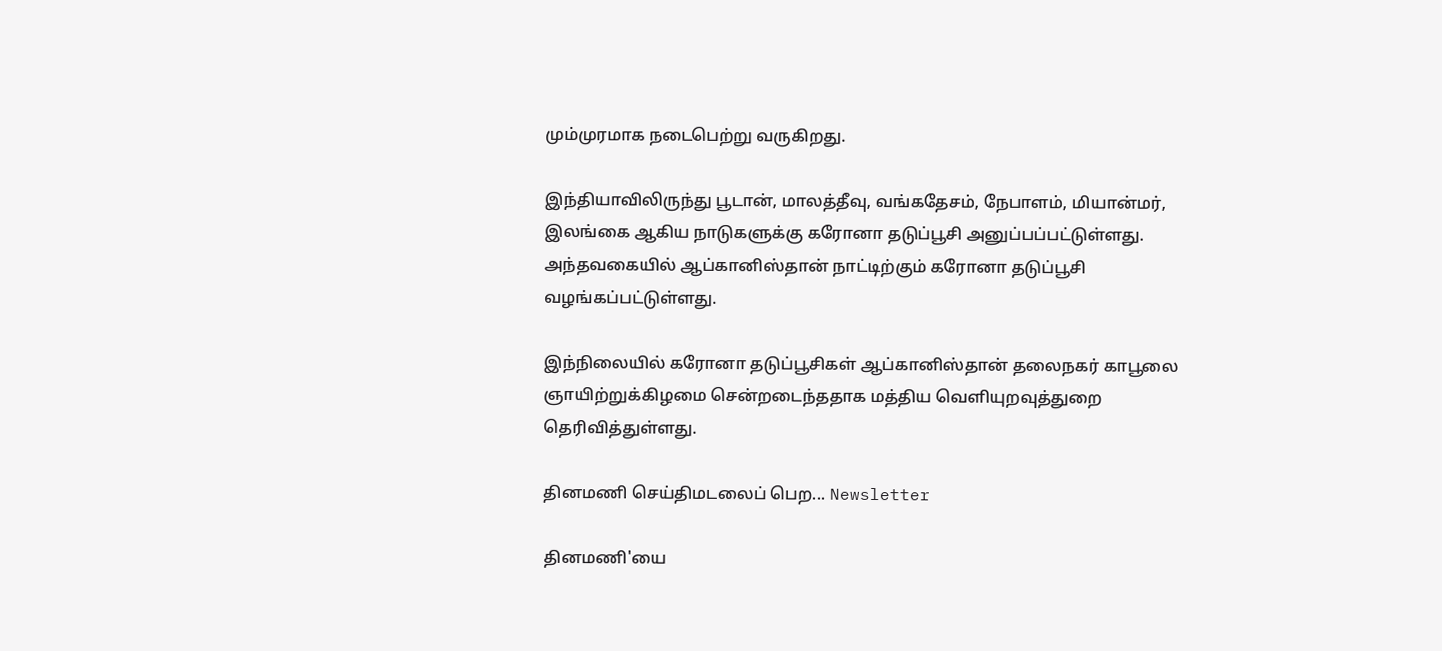மும்முரமாக நடைபெற்று வருகிறது.

இந்தியாவிலிருந்து பூடான், மாலத்தீவு, வங்கதேசம், நேபாளம், மியான்மர், இலங்கை ஆகிய நாடுகளுக்கு கரோனா தடுப்பூசி அனுப்பப்பட்டுள்ளது. அந்தவகையில் ஆப்கானிஸ்தான் நாட்டிற்கும் கரோனா தடுப்பூசி வழங்கப்பட்டுள்ளது.

இந்நிலையில் கரோனா தடுப்பூசிகள் ஆப்கானிஸ்தான் தலைநகர் காபூலை ஞாயிற்றுக்கிழமை சென்றடைந்ததாக மத்திய வெளியுறவுத்துறை தெரிவித்துள்ளது.

தினமணி செய்திமடலைப் பெற... Newsletter

தினமணி'யை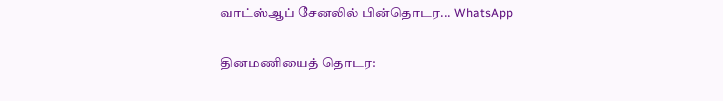வாட்ஸ்ஆப் சேனலில் பின்தொடர... WhatsApp

தினமணியைத் தொடர: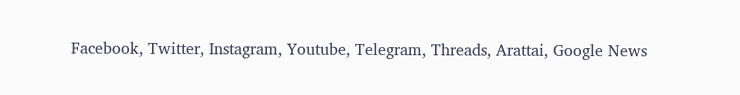Facebook, Twitter, Instagram, Youtube, Telegram, Threads, Arattai, Google News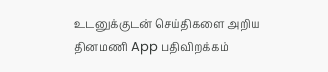உடனுக்குடன் செய்திகளை அறிய தினமணி App பதிவிறக்கம்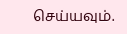செய்யவும்.